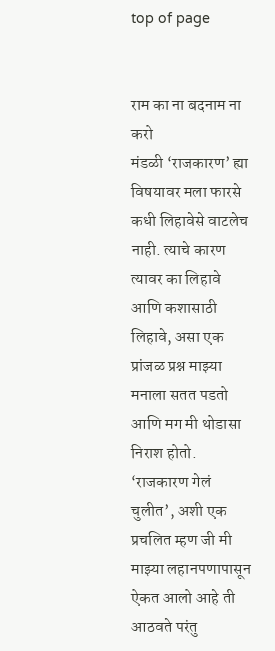top of page


राम का ना बदनाम ना करो
मंडळी ‘राजकारण’ ह्या विषयावर मला फारसे कधी लिहावेसे वाटलेच नाही. त्याचे कारण त्यावर का लिहावे आणि कशासाठी लिहावे, असा एक प्रांजळ प्रश्न माझ्या मनाला सतत पडतो आणि मग मी थोडासा निराश होतो. ‘राजकारण गेलं चुलीत’, अशी एक प्रचलित म्हण जी मी माझ्या लहानपणापासून ऐकत आलो आहे ती आठवते परंतु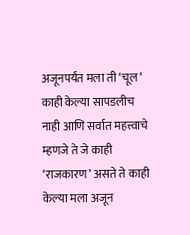अजूनपर्यंत मला ती ‘चूल’ काही केल्या सापडलीच नाही आणि सर्वात महत्त्वाचे म्हणजे ते जे काही ‘राजकारण’ असते ते काही केल्या मला अजून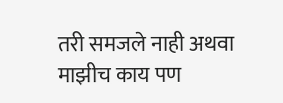तरी समजले नाही अथवा माझीच काय पण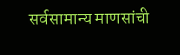सर्वसामान्य माणसांची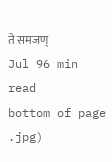ते समजण्
Jul 96 min read
bottom of page
.jpg)